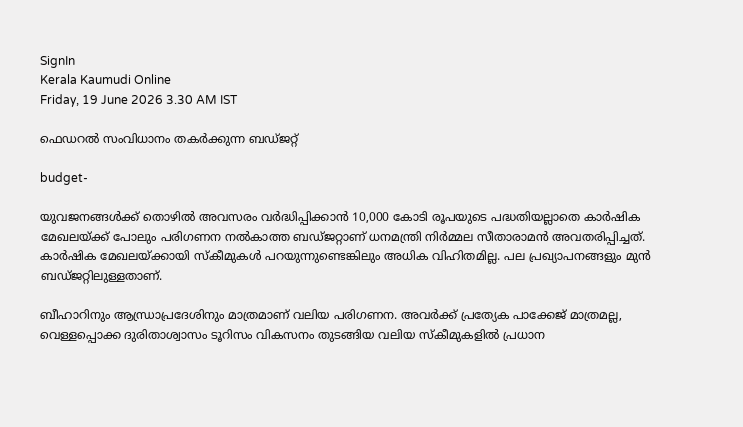SignIn
Kerala Kaumudi Online
Friday, 19 June 2026 3.30 AM IST

ഫെഡറൽ സംവിധാനം തകർക്കുന്ന ബഡ്‌ജറ്റ്

budget-

യുവജനങ്ങൾക്ക് തൊഴിൽ അവസരം വർദ്ധിപ്പിക്കാൻ 10,000 കോടി രൂപയുടെ പദ്ധതിയല്ലാതെ കാർഷിക മേഖലയ്ക്ക് പോലും പരിഗണന നൽകാത്ത ബഡ്ജറ്റാണ് ധനമന്ത്രി നിർമ്മല സീതാരാമൻ അവതരിപ്പിച്ചത്. കാർഷിക മേഖലയ്‌ക്കായി സ്‌കീമുകൾ പറയുന്നുണ്ടെങ്കിലും അധിക വിഹിതമില്ല. പല പ്രഖ്യാപനങ്ങളും മുൻ ബഡ്ജറ്റിലുള്ളതാണ്.

ബീഹാറിനും ആന്ധ്രാപ്രദേശിനും മാത്രമാണ് വലിയ പരിഗണന. അവർക്ക് പ്രത്യേക പാക്കേജ് മാത്രമല്ല, വെള്ളപ്പൊക്ക ദുരിതാശ്വാസം ടൂറിസം വികസനം തുടങ്ങിയ വലിയ സ്കീമുകളിൽ പ്രധാന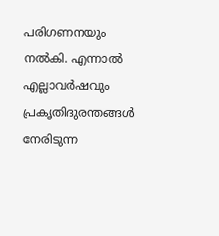പരിഗണനയും നൽകി. എന്നാൽ എല്ലാവർഷവും പ്രകൃതിദുരന്തങ്ങൾ നേരിടുന്ന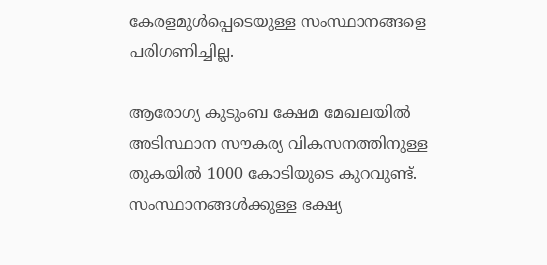കേരളമുൾപ്പെടെയുള്ള സംസ്ഥാനങ്ങളെ പരിഗണിച്ചില്ല.

ആരോഗ്യ കുടുംബ ക്ഷേമ മേഖലയിൽ അടിസ്ഥാന സൗകര്യ വികസനത്തിനുള്ള തുകയിൽ 1000 കോടിയുടെ കുറവുണ്ട്. സംസ്ഥാനങ്ങൾക്കുള്ള ഭക്ഷ്യ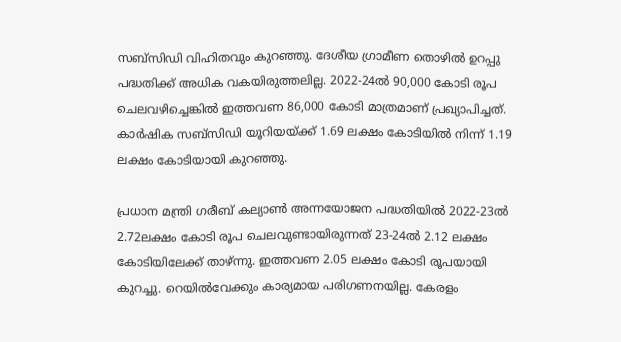സബ്സിഡി വിഹിതവും കുറഞ്ഞു. ദേശീയ ഗ്രാമീണ തൊഴിൽ ഉറപ്പു പദ്ധതിക്ക് അധിക വകയിരുത്തലില്ല. 2022-24ൽ 90,000 കോടി രൂപ ചെലവഴിച്ചെങ്കിൽ ഇത്തവണ 86,000 കോടി മാത്രമാണ് പ്രഖ്യാപിച്ചത്. കാർഷിക സബ്സിഡി യൂറിയയ്ക്ക് 1.69 ലക്ഷം കോടിയിൽ നിന്ന് 1.19 ലക്ഷം കോടിയായി കുറഞ്ഞു.

പ്രധാന മന്ത്രി ഗരീബ് കല്യാൺ അന്നയോജന പദ്ധതിയിൽ 2022-23ൽ 2.72ലക്ഷം കോടി രൂപ ചെലവുണ്ടായിരുന്നത് 23-24ൽ 2.12 ലക്ഷം കോടിയിലേക്ക് താഴ്ന്നു. ഇത്തവണ 2.05 ലക്ഷം കോടി രൂപയായി കുറച്ചു. റെയിൽവേക്കും കാര്യമായ പരിഗണനയില്ല. കേരളം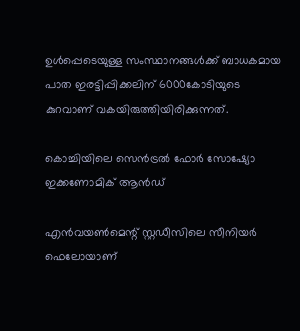ഉൾപ്പെടെയുള്ള സംസ്ഥാനങ്ങൾക്ക് ബാധകമായ പാത ഇരട്ടിപ്പിക്കലിന് 6000കോടിയുടെ കുറവാണ് വകയിരുത്തിയിരിക്കുന്നത്.

കൊച്ചിയിലെ സെൻട്രൽ ഫോർ സോഷ്യോ ഇക്കണോമിക് ആൻഡ്

എൻവയൺമെന്റ് സ്റ്റഡീസിലെ സീനിയർ ഫെലോയാണ്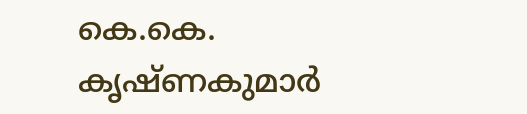കെ.കെ. കൃഷ്ണകുമാർ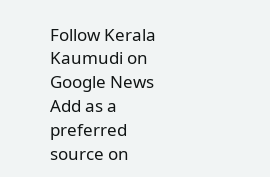Follow Kerala Kaumudi on Google News Add as a preferred source on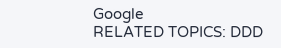Google
RELATED TOPICS: DDD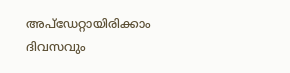അപ്ഡേറ്റായിരിക്കാം ദിവസവും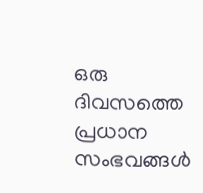ഒരു ദിവസത്തെ പ്രധാന സംഭവങ്ങൾ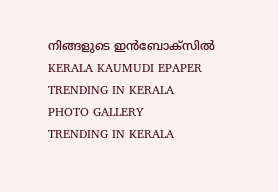നിങ്ങളുടെ ഇൻബോക്സിൽ
KERALA KAUMUDI EPAPER
TRENDING IN KERALA
PHOTO GALLERY
TRENDING IN KERALA